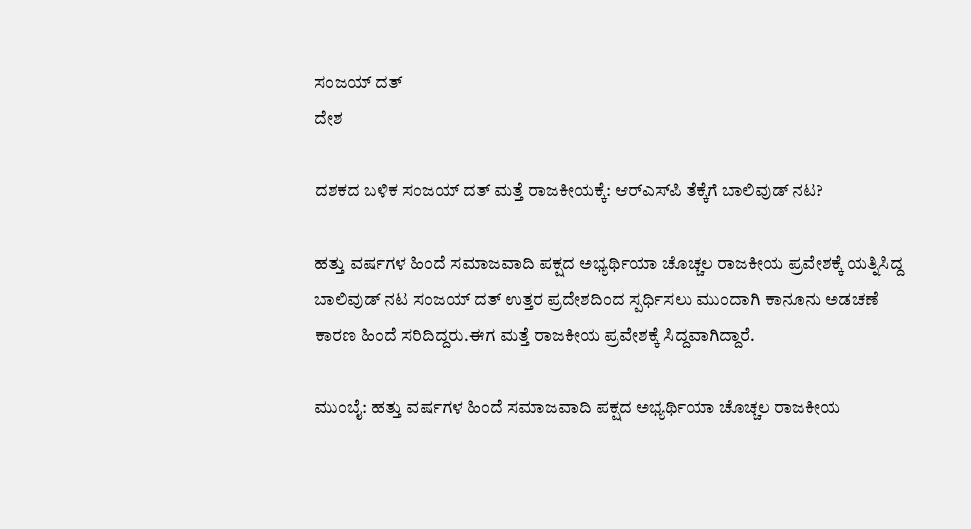ಸಂಜಯ್ ದತ್
ದೇಶ

ದಶಕದ ಬಳಿಕ ಸಂಜಯ್ ದತ್ ಮತ್ತೆ ರಾಜಕೀಯಕ್ಕೆ: ಆರ್‌ಎಸ್‌ಪಿ ತೆಕ್ಕೆಗೆ ಬಾಲಿವುಡ್ ನಟ?

ಹತ್ತು ವರ್ಷಗಳ ಹಿಂದೆ ಸಮಾಜವಾದಿ ಪಕ್ಷದ ಅಭ್ಯರ್ಥಿಯಾ ಚೊಚ್ಚಲ ರಾಜಕೀಯ ಪ್ರವೇಶಕ್ಕೆ ಯತ್ನಿಸಿದ್ದ ಬಾಲಿವುಡ್ ನಟ ಸಂಜಯ್ ದತ್ ಉತ್ತರ ಪ್ರದೇಶದಿಂದ ಸ್ಪರ್ಧಿಸಲು ಮುಂದಾಗಿ ಕಾನೂನು ಅಡಚಣೆ ಕಾರಣ ಹಿಂದೆ ಸರಿದಿದ್ದರು.ಈಗ ಮತ್ತೆ ರಾಜಕೀಯ ಪ್ರವೇಶಕ್ಕೆ ಸಿದ್ದವಾಗಿದ್ದಾರೆ.

ಮುಂಬೈ: ಹತ್ತು ವರ್ಷಗಳ ಹಿಂದೆ ಸಮಾಜವಾದಿ ಪಕ್ಷದ ಅಭ್ಯರ್ಥಿಯಾ ಚೊಚ್ಚಲ ರಾಜಕೀಯ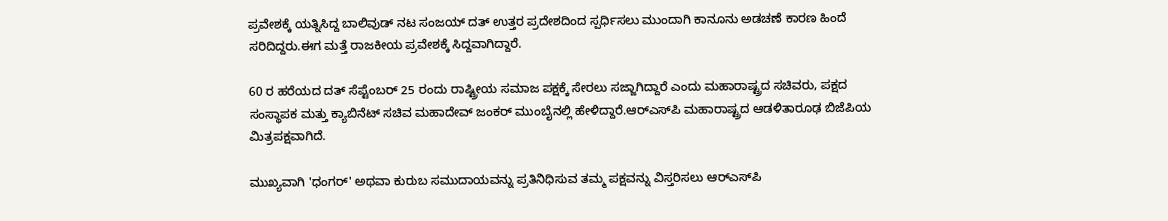ಪ್ರವೇಶಕ್ಕೆ ಯತ್ನಿಸಿದ್ದ ಬಾಲಿವುಡ್ ನಟ ಸಂಜಯ್ ದತ್ ಉತ್ತರ ಪ್ರದೇಶದಿಂದ ಸ್ಪರ್ಧಿಸಲು ಮುಂದಾಗಿ ಕಾನೂನು ಅಡಚಣೆ ಕಾರಣ ಹಿಂದೆ ಸರಿದಿದ್ದರು.ಈಗ ಮತ್ತೆ ರಾಜಕೀಯ ಪ್ರವೇಶಕ್ಕೆ ಸಿದ್ದವಾಗಿದ್ದಾರೆ.

60 ರ ಹರೆಯದ ದತ್ ಸೆಪ್ಟೆಂಬರ್ 25 ರಂದು ರಾಷ್ಟ್ರೀಯ ಸಮಾಜ ಪಕ್ಷಕ್ಕೆ ಸೇರಲು ಸಜ್ಜಾಗಿದ್ದಾರೆ ಎಂದು ಮಹಾರಾಷ್ಟ್ರದ ಸಚಿವರು, ಪಕ್ಷದ ಸಂಸ್ಥಾಪಕ ಮತ್ತು ಕ್ಯಾಬಿನೆಟ್ ಸಚಿವ ಮಹಾದೇವ್ ಜಂಕರ್ ಮುಂಬೈನಲ್ಲಿ ಹೇಳಿದ್ದಾರೆ.ಆರ್‌ಎಸ್‌ಪಿ ಮಹಾರಾಷ್ಟ್ರದ ಆಡಳಿತಾರೂಢ ಬಿಜೆಪಿಯ ಮಿತ್ರಪಕ್ಷವಾಗಿದೆ.

ಮುಖ್ಯವಾಗಿ 'ಧಂಗರ್' ಅಥವಾ ಕುರುಬ ಸಮುದಾಯವನ್ನು ಪ್ರತಿನಿಧಿಸುವ ತಮ್ಮ ಪಕ್ಷವನ್ನು ವಿಸ್ತರಿಸಲು ಆರ್‌ಎಸ್‌ಪಿ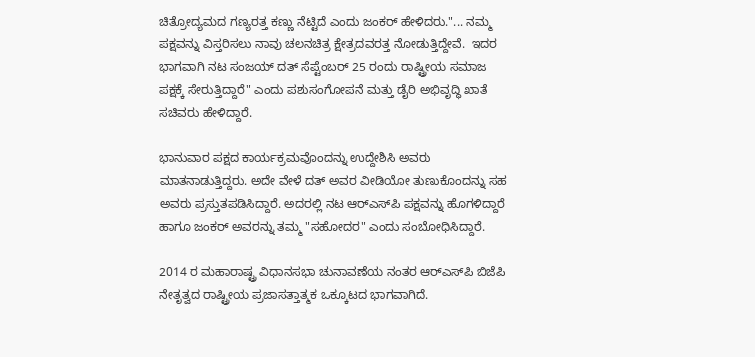ಚಿತ್ರೋದ್ಯಮದ ಗಣ್ಯರತ್ತ ಕಣ್ಣು ನೆಟ್ಟಿದೆ ಎಂದು ಜಂಕರ್ ಹೇಳಿದರು."... ನಮ್ಮ ಪಕ್ಷವನ್ನು ವಿಸ್ತರಿಸಲು ನಾವು ಚಲನಚಿತ್ರ ಕ್ಷೇತ್ರದವರತ್ತ ನೋಡುತ್ತಿದ್ದೇವೆ.  ಇದರ ಭಾಗವಾಗಿ ನಟ ಸಂಜಯ್ ದತ್ ಸೆಪ್ಟೆಂಬರ್ 25 ರಂದು ರಾಷ್ಟ್ರೀಯ ಸಮಾಜ ಪಕ್ಷಕ್ಕೆ ಸೇರುತ್ತಿದ್ದಾರೆ" ಎಂದು ಪಶುಸಂಗೋಪನೆ ಮತ್ತು ಡೈರಿ ಅಭಿವೃದ್ಧಿ ಖಾತೆ ಸಚಿವರು ಹೇಳಿದ್ದಾರೆ.

ಭಾನುವಾರ ಪಕ್ಷದ ಕಾರ್ಯಕ್ರಮವೊಂದನ್ನು ಉದ್ದೇಶಿಸಿ ಅವರು ಮಾತನಾಡುತ್ತಿದ್ದರು. ಅದೇ ವೇಳೆ ದತ್ ಅವರ ವೀಡಿಯೋ ತುಣುಕೊಂದನ್ನು ಸಹ ಅವರು ಪ್ರಸ್ತುತಪಡಿಸಿದ್ದಾರೆ. ಅದರಲ್ಲಿ ನಟ ಆರ್‌ಎಸ್‌ಪಿ ಪಕ್ಷವನ್ನು ಹೊಗಳಿದ್ದಾರೆ ಹಾಗೂ ಜಂಕರ್ ಅವರನ್ನು ತಮ್ಮ "ಸಹೋದರ" ಎಂದು ಸಂಬೋಧಿಸಿದ್ದಾರೆ.

2014 ರ ಮಹಾರಾಷ್ಟ್ರ ವಿಧಾನಸಭಾ ಚುನಾವಣೆಯ ನಂತರ ಆರ್‌ಎಸ್‌ಪಿ ಬಿಜೆಪಿ ನೇತೃತ್ವದ ರಾಷ್ಟ್ರೀಯ ಪ್ರಜಾಸತ್ತಾತ್ಮಕ ಒಕ್ಕೂಟದ ಭಾಗವಾಗಿದೆ.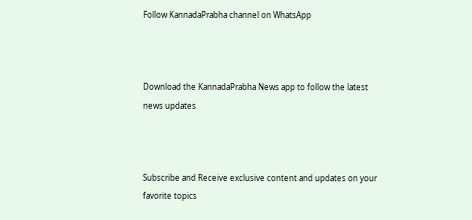Follow KannadaPrabha channel on WhatsApp



Download the KannadaPrabha News app to follow the latest news updates



Subscribe and Receive exclusive content and updates on your favorite topics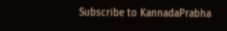Subscribe to KannadaPrabha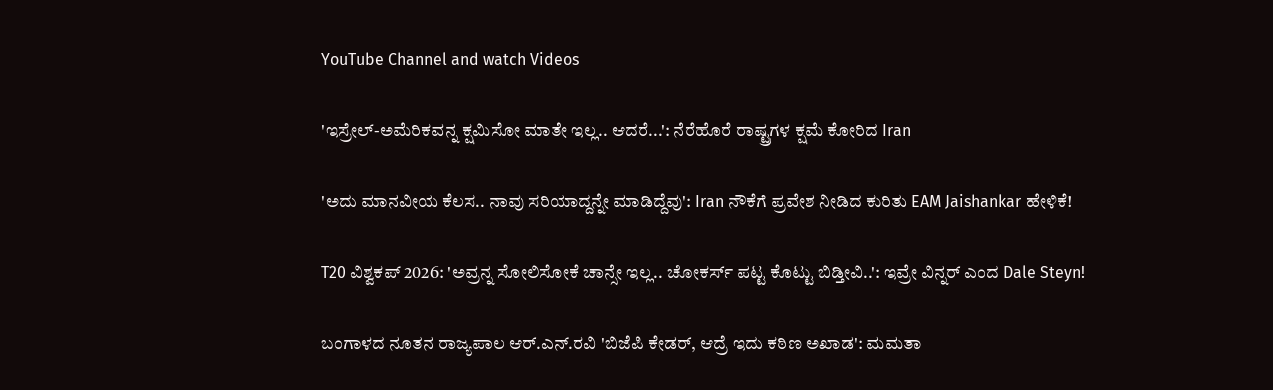YouTube Channel and watch Videos

'ಇಸ್ರೇಲ್-ಅಮೆರಿಕವನ್ನ ಕ್ಷಮಿಸೋ ಮಾತೇ ಇಲ್ಲ.. ಆದರೆ...': ನೆರೆಹೊರೆ ರಾಷ್ಟ್ರಗಳ ಕ್ಷಮೆ ಕೋರಿದ Iran

'ಅದು ಮಾನವೀಯ ಕೆಲಸ.. ನಾವು ಸರಿಯಾದ್ದನ್ನೇ ಮಾಡಿದ್ದೆವು': Iran ನೌಕೆಗೆ ಪ್ರವೇಶ ನೀಡಿದ ಕುರಿತು EAM Jaishankar ಹೇಳಿಕೆ!

T20 ವಿಶ್ವಕಪ್ 2026: 'ಅವ್ರನ್ನ ಸೋಲಿಸೋಕೆ ಚಾನ್ಸೇ ಇಲ್ಲ.. ಚೋಕರ್ಸ್ ಪಟ್ಟ ಕೊಟ್ಟು ಬಿಡ್ತೀವಿ..': ಇವ್ರೇ ವಿನ್ನರ್ ಎಂದ Dale Steyn!

ಬಂಗಾಳದ ನೂತನ ರಾಜ್ಯಪಾಲ ಆರ್.ಎನ್.ರವಿ 'ಬಿಜೆಪಿ ಕೇಡರ್, ಆದ್ರೆ ಇದು ಕಠಿಣ ಅಖಾಡ': ಮಮತಾ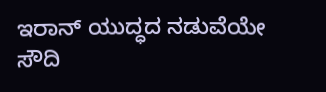ಇರಾನ್ ಯುದ್ಧದ ನಡುವೆಯೇ ಸೌದಿ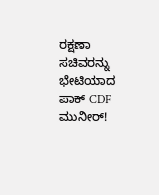ರಕ್ಷಣಾ ಸಚಿವರನ್ನು ಭೇಟಿಯಾದ ಪಾಕ್ CDF ಮುನೀರ್!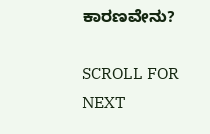ಕಾರಣವೇನು?

SCROLL FOR NEXT